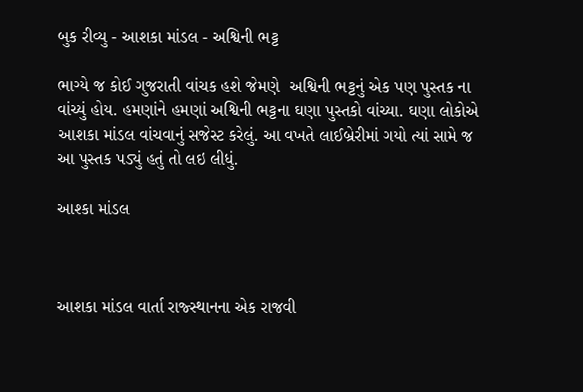બુક રીવ્યુ - આશકા માંડલ - અશ્વિની ભટ્ટ

ભાગ્યે જ કોઈ ગુજરાતી વાંચક હશે જેમણે  અશ્વિની ભટ્ટનું એક પણ પુસ્તક ના વાંચ્યું હોય. હમણાંને હમણાં અશ્વિની ભટ્ટના ઘણા પુસ્તકો વાંચ્યા. ઘણા લોકોએ આશકા માંડલ વાંચવાનું સજેસ્ટ કરેલું. આ વખતે લાઈબ્રેરીમાં ગયો ત્યાં સામે જ આ પુસ્તક પડ્યું હતું તો લઇ લીધું.

આશ્કા માંડલ



આશકા માંડલ વાર્તા રાજ્સ્થાનના એક રાજવી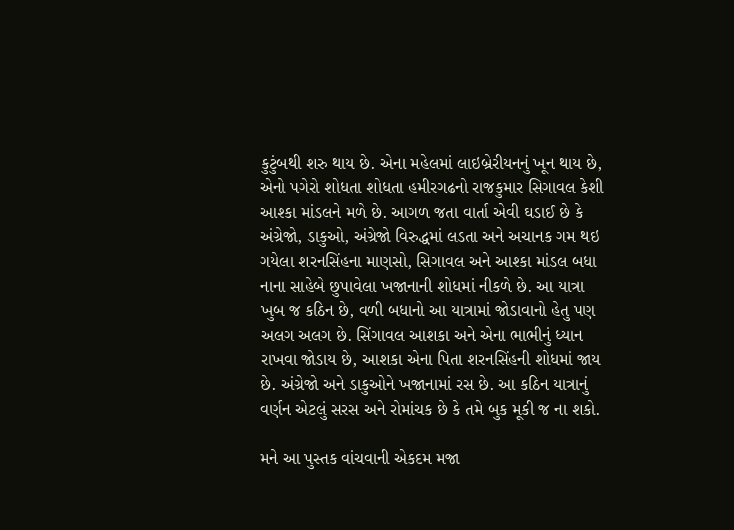કુટુંબથી શરુ થાય છે. એના મહેલમાં લાઇબ્રેરીયનનું ખૂન થાય છે, એનો પગેરો શોધતા શોધતા હમીરગઢનો રાજકુમાર સિગાવલ કેશી આશ્કા માંડલને મળે છે. આગળ જતા વાર્તા એવી ઘડાઈ છે કે અંગ્રેજો, ડાકુઓ, અંગ્રેજો વિરુદ્ધમાં લડતા અને અચાનક ગમ થઇ ગયેલા શરનસિંહના માણસો, સિગાવલ અને આશ્કા માંડલ બધા નાના સાહેબે છુપાવેલા ખજાનાની શોધમાં નીકળે છે. આ યાત્રા ખુબ જ કઠિન છે, વળી બધાનો આ યાત્રામાં જોડાવાનો હેતુ પણ અલગ અલગ છે. સિંગાવલ આશકા અને એના ભાભીનું ધ્યાન રાખવા જોડાય છે, આશકા એના પિતા શરનસિંહની શોધમાં જાય છે. અંગ્રેજો અને ડાકુઓને ખજાનામાં રસ છે. આ કઠિન યાત્રાનું વર્ણન એટલું સરસ અને રોમાંચક છે કે તમે બુક મૂકી જ ના શકો.

મને આ પુસ્તક વાંચવાની એકદમ મજા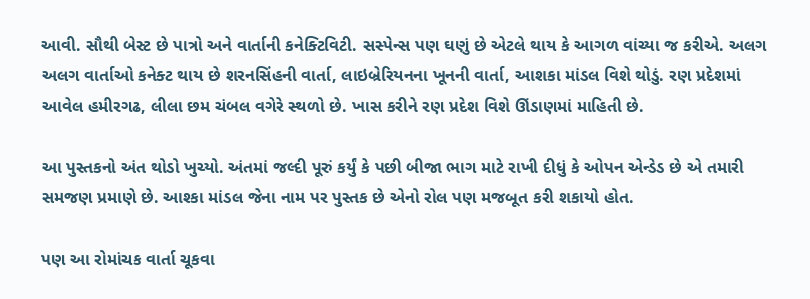આવી. સૌથી બેસ્ટ છે પાત્રો અને વાર્તાની કનેક્ટિવિટી. સસ્પેન્સ પણ ઘણું છે એટલે થાય કે આગળ વાંચ્યા જ કરીએ. અલગ અલગ વાર્તાઓ કનેક્ટ થાય છે શરનસિંહની વાર્તા, લાઇબ્રેરિયનના ખૂનની વાર્તા, આશકા માંડલ વિશે થોડું. રણ પ્રદેશમાં આવેલ હમીરગઢ, લીલા છમ ચંબલ વગેરે સ્થળો છે. ખાસ કરીને રણ પ્રદેશ વિશે ઊંડાણમાં માહિતી છે.

આ પુસ્તકનો અંત થોડો ખુચ્યો. અંતમાં જલ્દી પૂરું કર્યું કે પછી બીજા ભાગ માટે રાખી દીધું કે ઓપન એન્ડેડ છે એ તમારી સમજણ પ્રમાણે છે. આશ્કા માંડલ જેના નામ પર પુસ્તક છે એનો રોલ પણ મજબૂત કરી શકાયો હોત.

પણ આ રોમાંચક વાર્તા ચૂકવા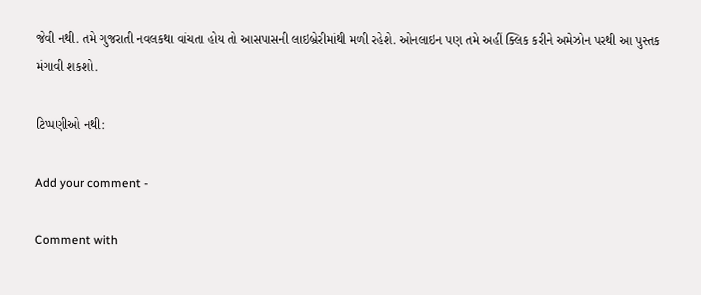જેવી નથી. તમે ગુજરાતી નવલકથા વાંચતા હોય તો આસપાસની લાઇબ્રેરીમાંથી મળી રહેશે. ઓનલાઇન પણ તમે અહીં ક્લિક કરીને અમેઝોન પરથી આ પુસ્તક મંગાવી શકશો.

ટિપ્પણીઓ નથી:

Add your comment -

Comment with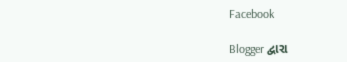Facebook

Blogger દ્વારા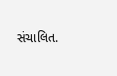સંચાલિત.